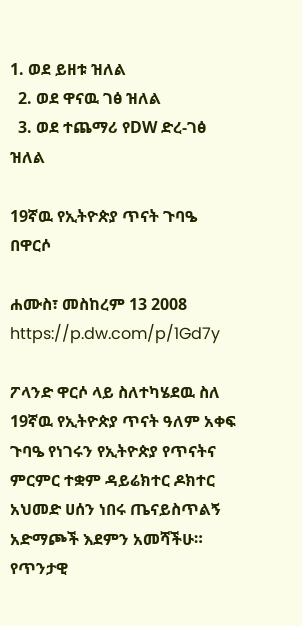1. ወደ ይዘቱ ዝለል
  2. ወደ ዋናዉ ገፅ ዝለል
  3. ወደ ተጨማሪ የDW ድረ-ገፅ ዝለል

19ኛዉ የኢትዮጵያ ጥናት ጉባዔ በዋርሶ

ሐሙስ፣ መስከረም 13 2008
https://p.dw.com/p/1Gd7y

ፖላንድ ዋርሶ ላይ ስለተካሄደዉ ስለ 19ኛዉ የኢትዮጵያ ጥናት ዓለም አቀፍ ጉባዔ የነገሩን የኢትዮጵያ የጥናትና ምርምር ተቋም ዳይሬክተር ዶክተር አህመድ ሀሰን ነበሩ ጤናይስጥልኝ አድማጮች እደምን አመሻችሁ። የጥንታዊ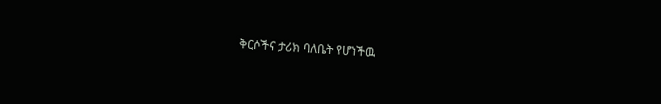ቅርሶችና ታሪክ ባለቤት የሆነችዉ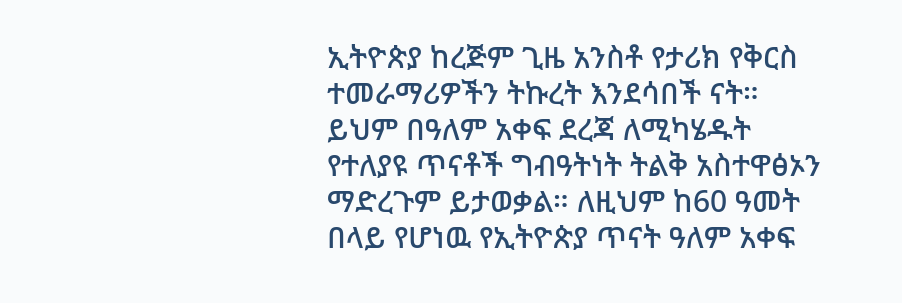ኢትዮጵያ ከረጅም ጊዜ አንስቶ የታሪክ የቅርስ ተመራማሪዎችን ትኩረት እንደሳበች ናት። ይህም በዓለም አቀፍ ደረጃ ለሚካሄዱት የተለያዩ ጥናቶች ግብዓትነት ትልቅ አስተዋፅኦን ማድረጉም ይታወቃል። ለዚህም ከ60 ዓመት በላይ የሆነዉ የኢትዮጵያ ጥናት ዓለም አቀፍ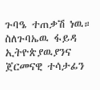ጉባዔ ተጠቃሽ ነዉ። ስለጉባኤዉ ፋይዳ ኢትዮጵያዉያንና ጀርመናዊ ተሳታፊን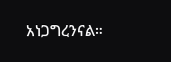አነጋግረንናል።